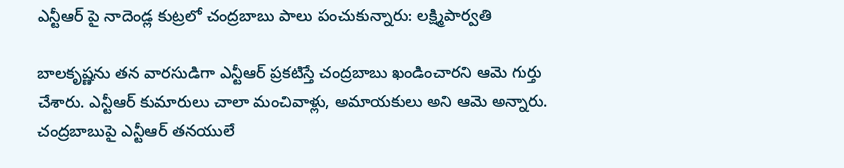ఎన్టీఆర్ పై నాదెండ్ల కుట్రలో చంద్రబాబు పాలు పంచుకున్నారు: లక్ష్మిపార్వతి

బాలకృష్ణను తన వారసుడిగా ఎన్టీఆర్ ప్రకటిస్తే చంద్రబాబు ఖండించారని ఆమె గుర్తు చేశారు. ఎన్టీఆర్ కుమారులు చాలా మంచివాళ్లు, అమాయకులు అని ఆమె అన్నారు. చంద్రబాబుపై ఎన్టీఆర్ తనయులే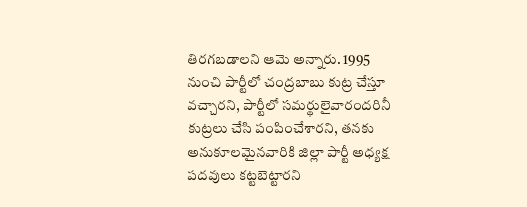తిరగబడాలని ఆమె అన్నారు. 1995 నుంచి పార్టీలో చంద్రబాబు కుట్ర చేస్తూ వచ్చారని, పార్టీలో సమర్థులైవారందరినీ కుట్రలు చేసి పంపించేశారని, తనకు అనుకూలమైనవారికి జిల్లా పార్టీ అధ్యక్ష పదవులు కట్టబెట్టారని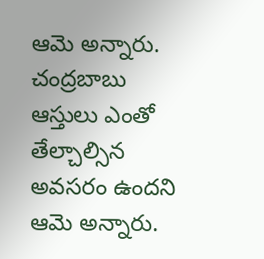ఆమె అన్నారు. చంద్రబాబు ఆస్తులు ఎంతో తేల్చాల్సిన అవసరం ఉందని ఆమె అన్నారు.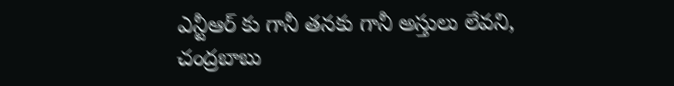ఎన్టీఆర్ కు గానీ తనకు గానీ అస్తులు లేవని, చంద్రబాబు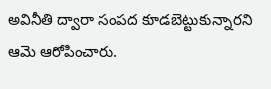అవినీతి ద్వారా సంపద కూడబెట్టుకున్నారని ఆమె ఆరోపించారు.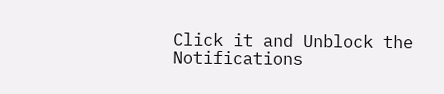Click it and Unblock the Notifications